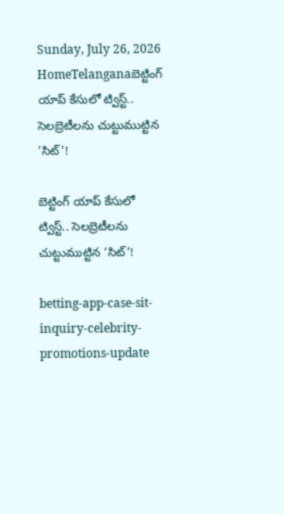Sunday, July 26, 2026
HomeTelanganaబెట్టింగ్ యాప్ కేసులో ట్విస్ట్.. సెలబ్రెటీలను చుట్టుముట్టిన 'సిట్'!

బెట్టింగ్ యాప్ కేసులో ట్విస్ట్.. సెలబ్రెటీలను చుట్టుముట్టిన ‘సిట్’!

betting-app-case-sit-inquiry-celebrity-promotions-update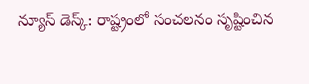న్యూస్ డెస్క్: రాష్ట్రంలో సంచలనం సృష్టించిన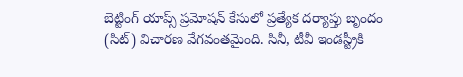బెట్టింగ్ యాప్స్ ప్రమోషన్ కేసులో ప్రత్యేక దర్యాప్తు బృందం (సిట్) విచారణ వేగవంతమైంది. సినీ, టీవీ ఇండస్ట్రీకి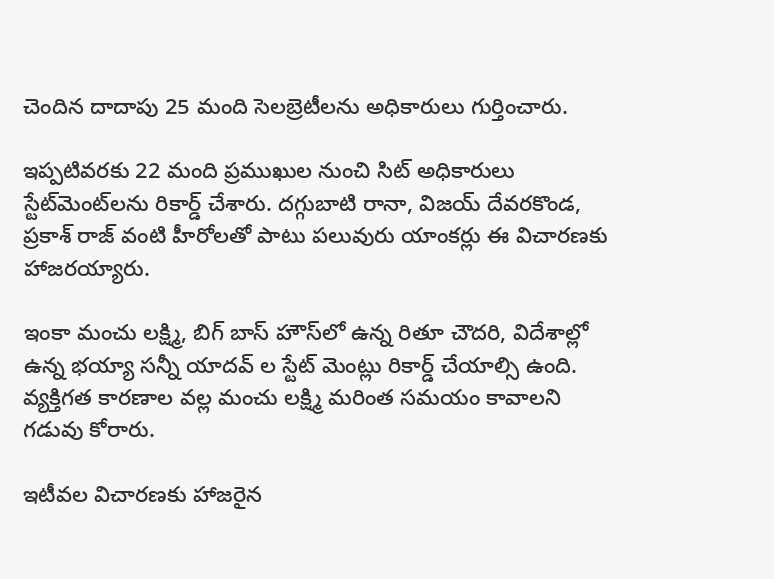చెందిన దాదాపు 25 మంది సెలబ్రెటీలను అధికారులు గుర్తించారు.

ఇప్పటివరకు 22 మంది ప్రముఖుల నుంచి సిట్ అధికారులు స్టేట్‌మెంట్‌లను రికార్డ్ చేశారు. దగ్గుబాటి రానా, విజయ్ దేవరకొండ, ప్రకాశ్ రాజ్ వంటి హీరోలతో పాటు పలువురు యాంకర్లు ఈ విచారణకు హాజరయ్యారు.

ఇంకా మంచు లక్ష్మి, బిగ్ బాస్ హౌస్‌లో ఉన్న రితూ చౌదరి, విదేశాల్లో ఉన్న భయ్యా సన్నీ యాదవ్ ల స్టేట్ మెంట్లు రికార్డ్ చేయాల్సి ఉంది. వ్యక్తిగత కారణాల వల్ల మంచు లక్ష్మి మరింత సమయం కావాలని గడువు కోరారు.

ఇటీవల విచారణకు హాజరైన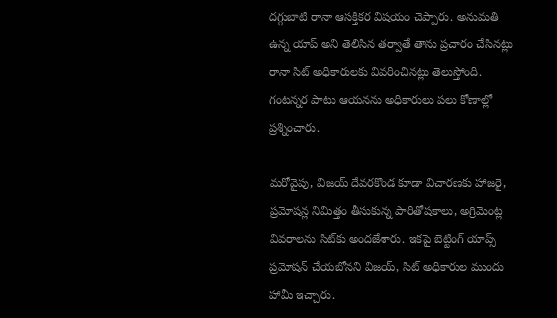దగ్గుబాటి రానా ఆసక్తికర విషయం చెప్పారు. అనుమతి ఉన్న యాప్ అని తెలిసిన తర్వాతే తాను ప్రచారం చేసినట్లు రానా సిట్ అధికారులకు వివరించినట్లు తెలుస్తోంది. గంటన్నర పాటు ఆయనను అధికారులు పలు కోణాల్లో ప్రశ్నించారు.

మరోవైపు, విజయ్ దేవరకొండ కూడా విచారణకు హాజరై, ప్రమోషన్ల నిమిత్తం తీసుకున్న పారితోషకాలు, అగ్రిమెంట్ల వివరాలను సిట్‌కు అందజేశారు. ఇకపై బెట్టింగ్ యాప్స్ ప్రమోషన్ చేయబోనని విజయ్, సిట్ అధికారుల ముందు హామీ ఇచ్చారు.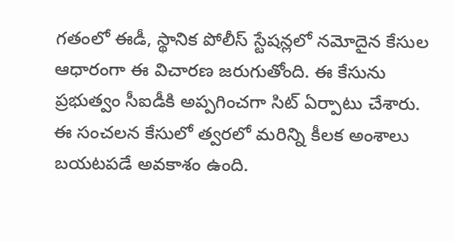గతంలో ఈడీ, స్థానిక పోలీస్ స్టేషన్లలో నమోదైన కేసుల ఆధారంగా ఈ విచారణ జరుగుతోంది. ఈ కేసును ప్రభుత్వం సీఐడీకి అప్పగించగా సిట్ ఏర్పాటు చేశారు. ఈ సంచలన కేసులో త్వరలో మరిన్ని కీలక అంశాలు బయటపడే అవకాశం ఉంది.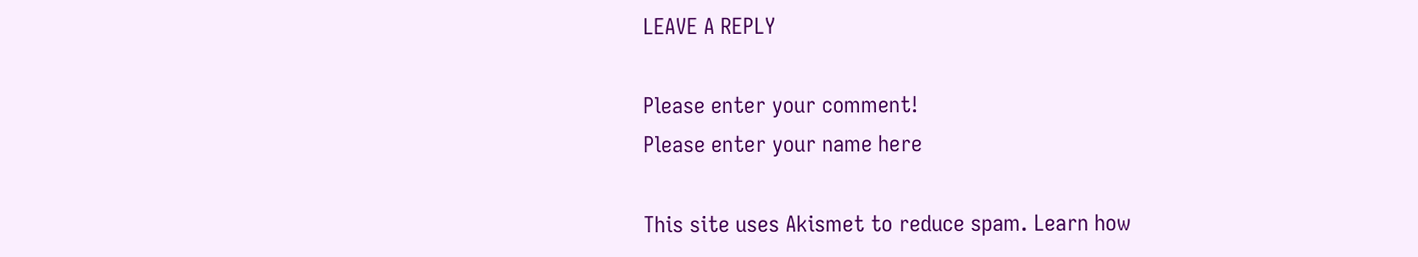LEAVE A REPLY

Please enter your comment!
Please enter your name here

This site uses Akismet to reduce spam. Learn how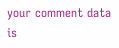your comment data is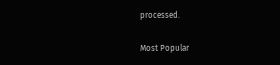processed.

Most Popular